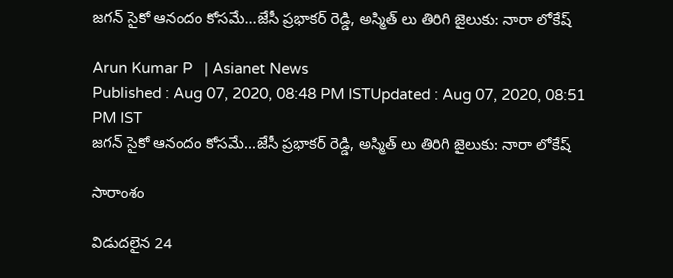జగన్ సైకో ఆనందం కోసమే...జేసీ ప్రభాక‌ర్ రెడ్డి, అస్మిత్ లు తిరిగి జైలుకు: నారా లోకేష్

Arun Kumar P   | Asianet News
Published : Aug 07, 2020, 08:48 PM ISTUpdated : Aug 07, 2020, 08:51 PM IST
జగన్ సైకో ఆనందం కోసమే...జేసీ ప్రభాక‌ర్ రెడ్డి, అస్మిత్ లు తిరిగి జైలుకు: నారా లోకేష్

సారాంశం

విడుద‌లైన 24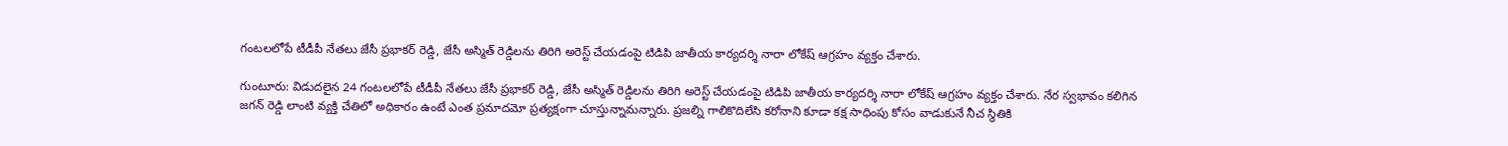గంట‌ల‌లోపే టీడీపీ నేత‌లు జేసీ ప్రభాక‌ర్ రెడ్డి, జేసీ అస్మిత్ రెడ్డిలను తిరిగి అరెస్ట్ చేయడంపై టిడిపి జాతీయ కార్యదర్శి నారా లోకేష్ ఆగ్రహం వ్యక్తం చేశారు.

గుంటూరు: విడుద‌లైన 24 గంట‌ల‌లోపే టీడీపీ నేత‌లు జేసీ ప్రభాక‌ర్ రెడ్డి, జేసీ అస్మిత్ రెడ్డిలను తిరిగి అరెస్ట్ చేయడంపై టిడిపి జాతీయ కార్యదర్శి నారా లోకేష్ ఆగ్రహం వ్యక్తం చేశారు. నేర స్వభావం కలిగిన జగన్ రెడ్డి లాంటి వ్యక్తి చేతిలో అధికారం ఉంటే ఎంత ప్రమాదమో ప్రత్యక్షంగా చూస్తున్నామన్నారు. ప్రజల్ని గాలికొదిలేసి కరోనాని కూడా కక్ష సాధింపు కోసం వాడుకునే నీచ స్థితికి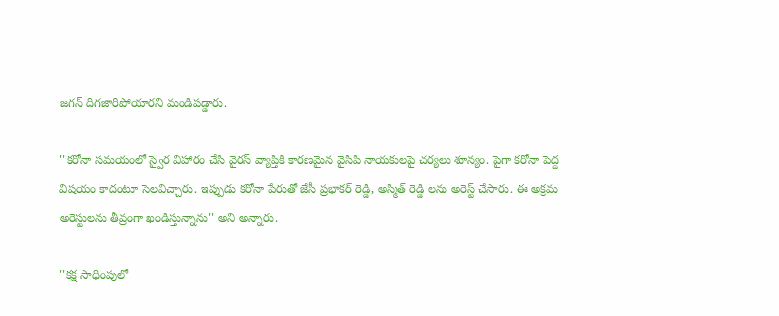జగన్ దిగజారిపోయారని మండిపడ్డారు.

''కరోనా సమయంలో స్వైర విహారం చేసి వైరస్ వ్యాప్తికి కారణమైన వైసిపి నాయకులపై చర్యలు శూన్యం. పైగా కరోనా పెద్ద విషయం కాదంటూ సెలవిచ్చారు. ఇప్పుడు కరోనా పేరుతో జేసీ ప్రభాకర్ రెడ్డి, అస్మిత్ రెడ్డి లను అరెస్ట్ చేసారు. ఈ అక్రమ అరెస్టులను తీవ్రంగా ఖండిస్తున్నాను'' అని అన్నారు.

''కక్ష సాధింపులో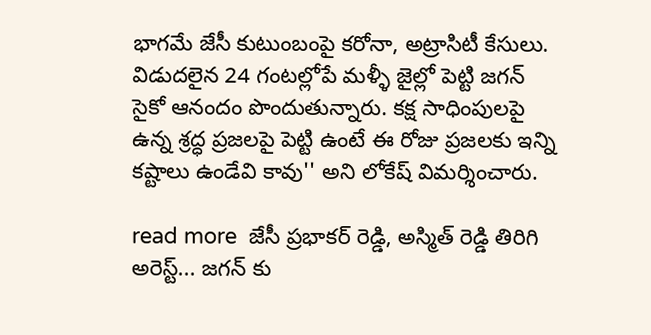భాగమే జేసీ కుటుంబంపై కరోనా, అట్రాసిటీ కేసులు.  విడుదలైన 24 గంటల్లోపే మళ్ళీ జైల్లో పెట్టి జగన్ సైకో ఆనందం పొందుతున్నారు. కక్ష సాధింపులపై ఉన్న శ్రద్ధ ప్రజలపై పెట్టి ఉంటే ఈ రోజు ప్రజలకు ఇన్ని కష్టాలు ఉండేవి కావు'' అని లోకేష్ విమర్శించారు.

read more  జేసీ ప్రభాక‌ర్ రెడ్డి, అస్మిత్ రెడ్డి తిరిగి అరెస్ట్... జగన్ కు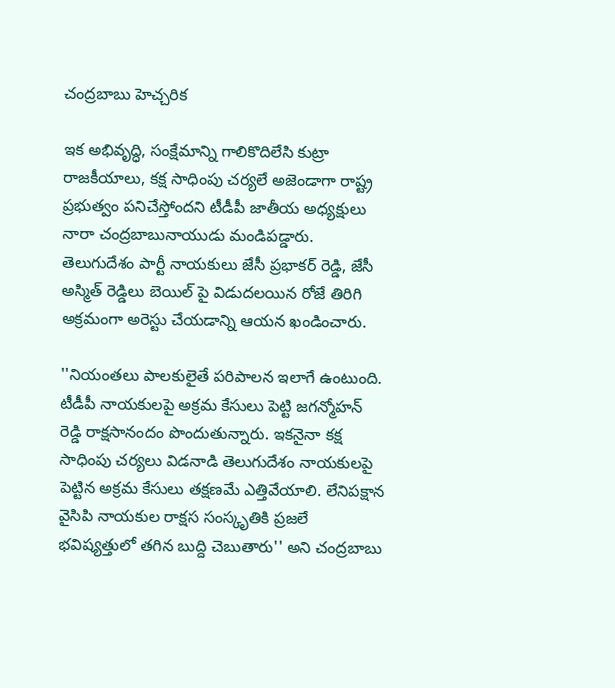చంద్రబాబు హెచ్చరిక

ఇక అభివృద్ధి, సంక్షేమాన్ని గాలికొదిలేసి కుట్రా రాజ‌కీయాలు, క‌క్ష సాధింపు చ‌ర్యలే అజెండాగా రాష్ట్ర ప్రభుత్వం ప‌నిచేస్తోందని టీడీపీ జాతీయ‌ అధ్యక్షులు నారా చంద్రబాబునాయుడు మండిపడ్డారు. తెలుగుదేశం పార్టీ నాయ‌కులు జేసీ ప్రభాక‌ర్ రెడ్డి, జేసీ అస్మిత్ రెడ్డిలు బెయిల్ పై విడుదలయిన రోజే తిరిగి అక్రమంగా అరెస్టు చేయడాన్ని ఆయన ఖండించారు.

''నియంత‌లు పాల‌కులైతే ప‌రిపాల‌న ఇలాగే ఉంటుంది. టీడీపీ నాయ‌కుల‌పై అక్రమ కేసులు పెట్టి జ‌గ‌న్మోహ‌న్ రెడ్డి రాక్షసానందం పొందుతున్నారు. ఇక‌నైనా కక్ష సాధింపు చ‌ర్యలు విడ‌నాడి తెలుగుదేశం నాయ‌కుల‌పై పెట్టిన అక్రమ కేసులు త‌క్షణ‌మే ఎత్తివేయాలి. లేనిప‌క్షాన వైసిపి నాయ‌కుల రాక్షస సంస్కృతికి ప్రజ‌లే భ‌విష్యత్తులో త‌గిన బుద్ది చెబుతారు'' అని చంద్రబాబు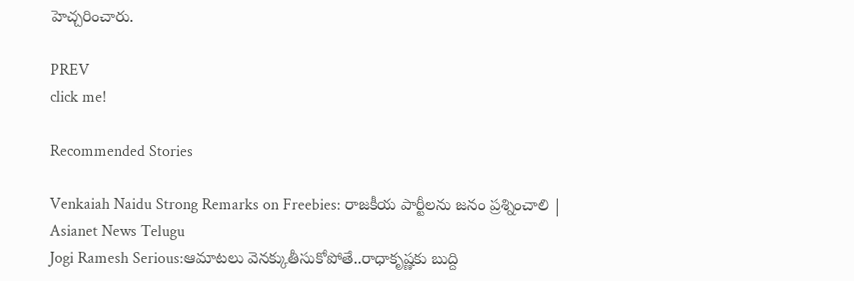హెచ్చరించారు.

PREV
click me!

Recommended Stories

Venkaiah Naidu Strong Remarks on Freebies: రాజకీయ పార్టీలను జనం ప్రశ్నించాలి | Asianet News Telugu
Jogi Ramesh Serious:ఆమాటలు వెనక్కుతీసుకోపోతే..రాధాకృష్ణకు బుద్ది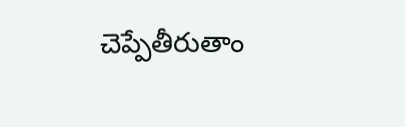చెప్పేతీరుతాం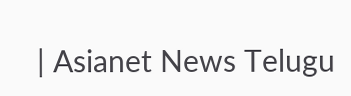| Asianet News Telugu